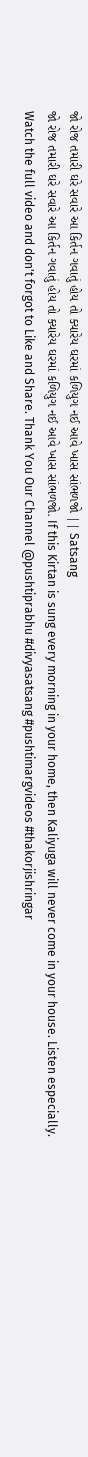જો રોજ તમારી ઘરે સવારે આ કિર્તન ગવાતું હોય તો ક્યારેય ઘરમાં કળિયુગ નઈ આવે ખાસ સાંભળજો || Satsang
જો રોજ તમારી ઘરે સવારે આ કિર્તન ગવાતું હોય તો ક્યારેય ઘરમાં કળિયુગ નઈ આવે ખાસ સાંભળજો. If this Kirtan is sung every morning in your home, then Kaliyuga will never come in your house. Listen especially. Watch the full video and don't forgot to Like and Share. Thank You Our Channel @pushtiprabhu #divyasatsang #pushtimargvideos #thakorjishringar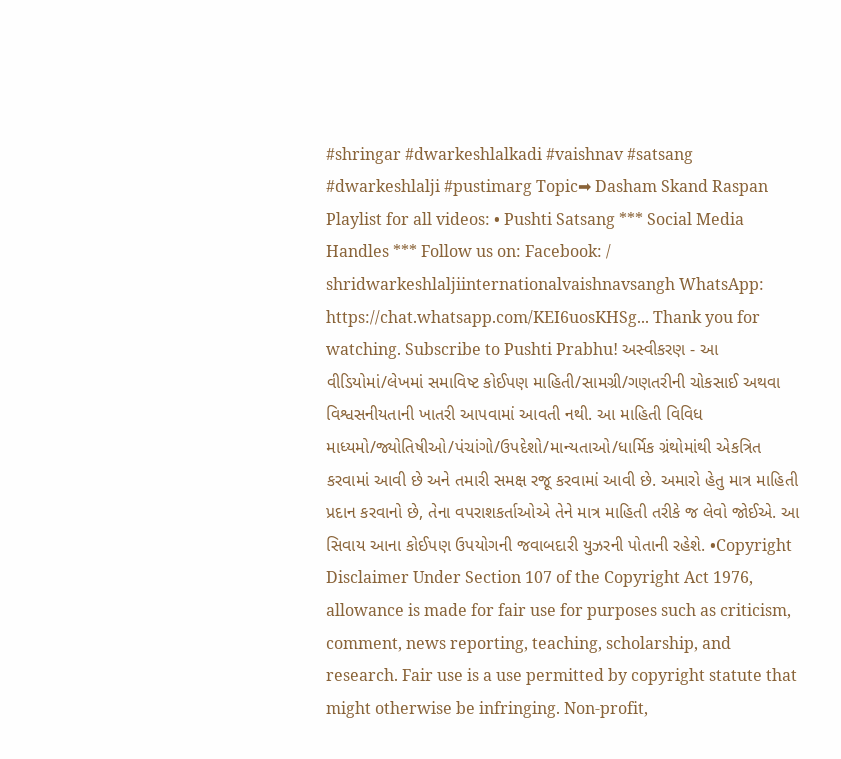#shringar #dwarkeshlalkadi #vaishnav #satsang #dwarkeshlalji #pustimarg Topic➡ Dasham Skand Raspan Playlist for all videos: • Pushti Satsang *** Social Media Handles *** Follow us on: Facebook: / shridwarkeshlaljiinternationalvaishnavsangh WhatsApp: https://chat.whatsapp.com/KEI6uosKHSg... Thank you for watching. Subscribe to Pushti Prabhu! અસ્વીકરણ - આ વીડિયોમાં/લેખમાં સમાવિષ્ટ કોઈપણ માહિતી/સામગ્રી/ગણતરીની ચોકસાઈ અથવા વિશ્વસનીયતાની ખાતરી આપવામાં આવતી નથી. આ માહિતી વિવિધ માધ્યમો/જ્યોતિષીઓ/પંચાંગો/ઉપદેશો/માન્યતાઓ/ધાર્મિક ગ્રંથોમાંથી એકત્રિત કરવામાં આવી છે અને તમારી સમક્ષ રજૂ કરવામાં આવી છે. અમારો હેતુ માત્ર માહિતી પ્રદાન કરવાનો છે, તેના વપરાશકર્તાઓએ તેને માત્ર માહિતી તરીકે જ લેવો જોઈએ. આ સિવાય આના કોઈપણ ઉપયોગની જવાબદારી યુઝરની પોતાની રહેશે. •Copyright Disclaimer Under Section 107 of the Copyright Act 1976, allowance is made for fair use for purposes such as criticism, comment, news reporting, teaching, scholarship, and research. Fair use is a use permitted by copyright statute that might otherwise be infringing. Non-profit,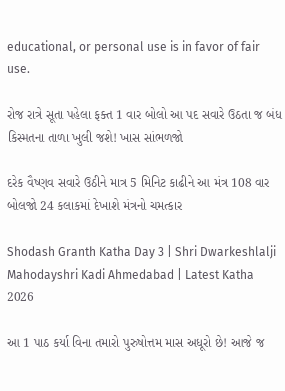educational, or personal use is in favor of fair use.

રોજ રાત્રે સૂતા પહેલા ફક્ત 1 વાર બોલો આ પદ સવારે ઉઠતા જ બંધ કિસ્મતના તાળા ખુલી જશે! ખાસ સાંભળજો

દરેક વૈષ્ણવ સવારે ઉઠીને માત્ર 5 મિનિટ કાઢીને આ મંત્ર 108 વાર બોલજો 24 કલાકમાં દેખાશે મંત્રનો ચમત્કાર

Shodash Granth Katha Day 3 | Shri Dwarkeshlalji Mahodayshri Kadi Ahmedabad | Latest Katha 2026

આ 1 પાઠ કર્યા વિના તમારો પુરુષોત્તમ માસ અધૂરો છે! આજે જ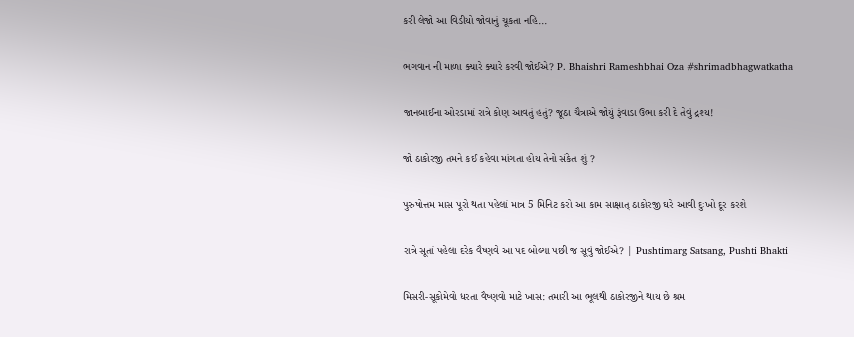કરી લેજો આ વિડીયો જોવાનું ચૂકતા નહિ...

ભગવાન ની માળા ક્યારે ક્યારે કરવી જોઈએ? P. Bhaishri Rameshbhai Oza #shrimadbhagwatkatha

જાનબાઈના ઓરડામાં રાત્રે કોણ આવતું હતું? જૂઠા ચૈત્રાએ જોયું રૂંવાડા ઉભા કરી દે તેવું દ્રશ્ય!

જો ઠાકોરજી તમને કઈ કહેવા માંગતા હોય તેનો સંકેત શું ?

પુરુષોત્તમ માસ પૂરો થતા પહેલાં માત્ર 5 મિનિટ કરો આ કામ સાક્ષાત્ ઠાકોરજી ઘરે આવી દુઃખો દૂર કરશે

રાત્રે સૂતાં પહેલા દરેક વૈષ્ણવે આ પદ બોલ્યા પછી જ સૂવું જોઈએ? | Pushtimarg Satsang, Pushti Bhakti

મિસરી-સૂકોમેવો ધરતા વૈષ્ણવો માટે ખાસ: તમારી આ ભૂલથી ઠાકોરજીને થાય છે શ્રમ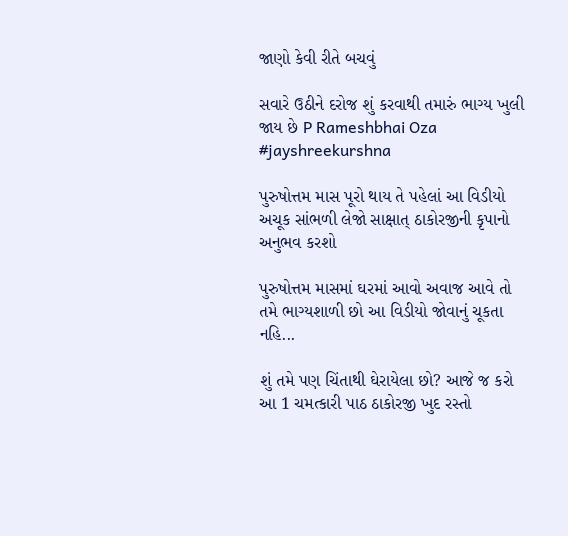જાણો કેવી રીતે બચવું

સવારે ઉઠીને દરોજ શું કરવાથી તમારું ભાગ્ય ખુલી જાય છે P Rameshbhai Oza #jayshreekurshna

પુરુષોત્તમ માસ પૂરો થાય તે પહેલાં આ વિડીયો અચૂક સાંભળી લેજો સાક્ષાત્ ઠાકોરજીની કૃપાનો અનુભવ કરશો

પુરુષોત્તમ માસમાં ઘરમાં આવો અવાજ આવે તો તમે ભાગ્યશાળી છો આ વિડીયો જોવાનું ચૂકતા નહિ...

શું તમે પણ ચિંતાથી ઘેરાયેલા છો? આજે જ કરો આ 1 ચમત્કારી પાઠ ઠાકોરજી ખુદ રસ્તો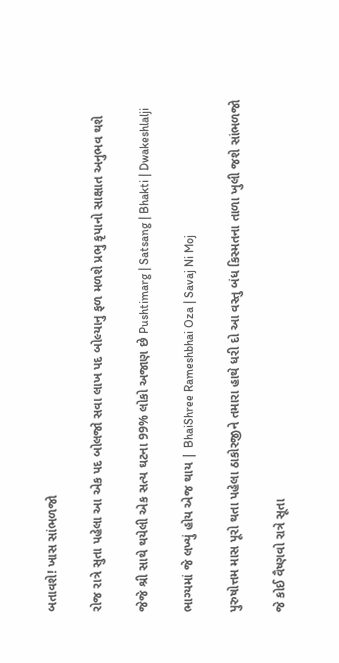બતાવશે! ખાસ સાંભળજો

રોજ રાત્રે સુતા પહેલા આ એક પદ બોલજો સવા લાખ પદ બોલ્યાનુ ફળ મળશે પ્રભુ કૃપાનો સાક્ષાત અનુભવ થશે

જેજે શ્રી સાથે થયેલી એક સત્ય ઘટના 99% લોકો અજાણ છે Pushtimarg | Satsang | Bhakti | Dwakeshlalji

ભાગ્યમાં જે લખ્યું હોય એજ થાય | BhaiShree Rameshbhai Oza | Savaj Ni Moj

પુરુષોત્તમ માસ પૂરો થતા પહેલા ઠાકોરજીને તમારા હાથે ધરી દો આ વસ્તુ બંધ કિસ્મતના તાળા ખુલી જશે સાંભળજો

જે કોઈ વૈષ્ણવો રાત્રે સૂતા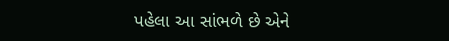પહેલા આ સાંભળે છે એને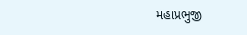મહાપ્રભુજી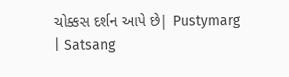ચોક્કસ દર્શન આપે છે| Pustymarg | Satsang